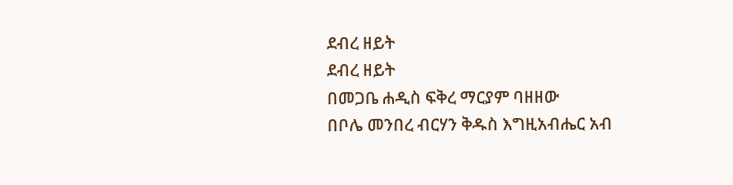ደብረ ዘይት
ደብረ ዘይት
በመጋቤ ሐዲስ ፍቅረ ማርያም ባዘዘው
በቦሌ መንበረ ብርሃን ቅዱስ እግዚአብሔር አብ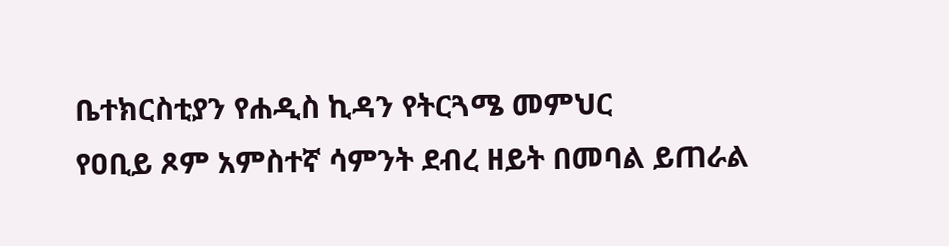ቤተክርስቲያን የሐዲስ ኪዳን የትርጓሜ መምህር
የዐቢይ ጾም አምስተኛ ሳምንት ደብረ ዘይት በመባል ይጠራል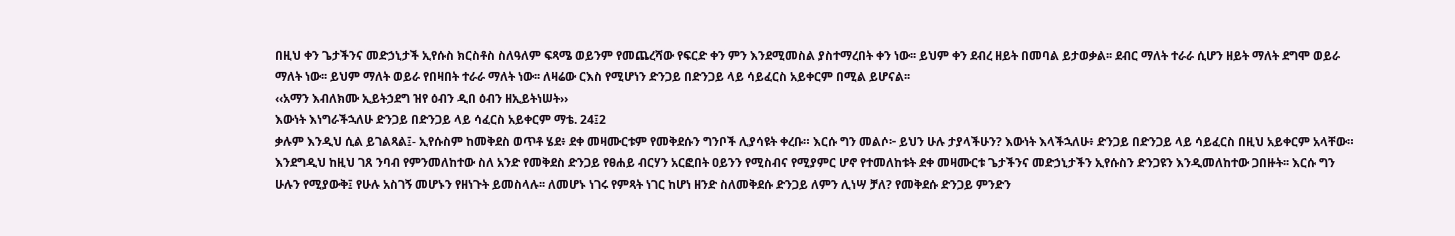በዚህ ቀን ጌታችንና መድኃኒታች ኢየሱስ ክርስቶስ ስለዓለም ፍጻሜ ወይንም የመጨረሻው የፍርድ ቀን ምን እንደሚመስል ያስተማረበት ቀን ነው፡፡ ይህም ቀን ደብረ ዘይት በመባል ይታወቃል፡፡ ደብር ማለት ተራራ ሲሆን ዘይት ማለት ደግሞ ወይራ ማለት ነው፡፡ ይህም ማለት ወይራ የበዛበት ተራራ ማለት ነው፡፡ ለዛሬው ርእስ የሚሆነን ድንጋይ በድንጋይ ላይ ሳይፈርስ አይቀርም በሚል ይሆናል፡፡
‹‹አማን እብለክሙ ኢይትኃደግ ዝየ ዕብን ዲበ ዕብን ዘኢይትነሠት››
እውነት እነግራችኋለሁ ድንጋይ በድንጋይ ላይ ሳፈርስ አይቀርም ማቴ. 24፤2
ቃሉም እንዲህ ሲል ይገልጻል፤- ኢየሱስም ከመቅደስ ወጥቶ ሄደ፥ ደቀ መዛሙርቱም የመቅደሱን ግንቦች ሊያሳዩት ቀረቡ። እርሱ ግን መልሶ፦ ይህን ሁሉ ታያላችሁን? እውነት እላችኋለሁ፥ ድንጋይ በድንጋይ ላይ ሳይፈርስ በዚህ አይቀርም አላቸው። እንደግዲህ ከዚህ ገጸ ንባብ የምንመለከተው ስለ አንድ የመቅደስ ድንጋይ የፀሐይ ብርሃን አርፎበት ዐይንን የሚስብና የሚያምር ሆኖ የተመለከቱት ደቀ መዛሙርቱ ጌታችንና መድኃኒታችን ኢየሱስን ድንጋዩን እንዲመለከተው ጋበዙት፡፡ እርሱ ግን ሁሉን የሚያውቅ፤ የሁሉ አስገኝ መሆኑን የዘነጉት ይመስላሉ፡፡ ለመሆኑ ነገሩ የምጻት ነገር ከሆነ ዘንድ ስለመቅደሱ ድንጋይ ለምን ሊነሣ ቻለ? የመቅደሱ ድንጋይ ምንድን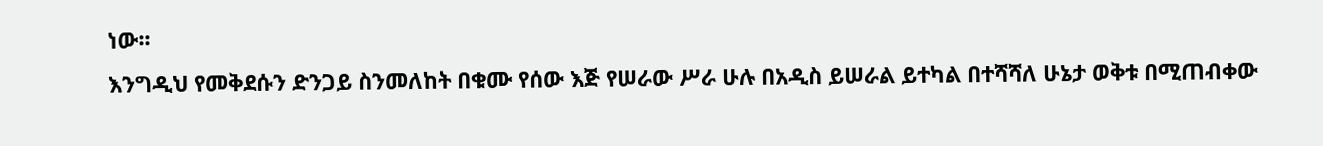ነው፡፡
እንግዲህ የመቅደሱን ድንጋይ ስንመለከት በቁሙ የሰው እጅ የሠራው ሥራ ሁሉ በአዲስ ይሠራል ይተካል በተሻሻለ ሁኔታ ወቅቱ በሚጠብቀው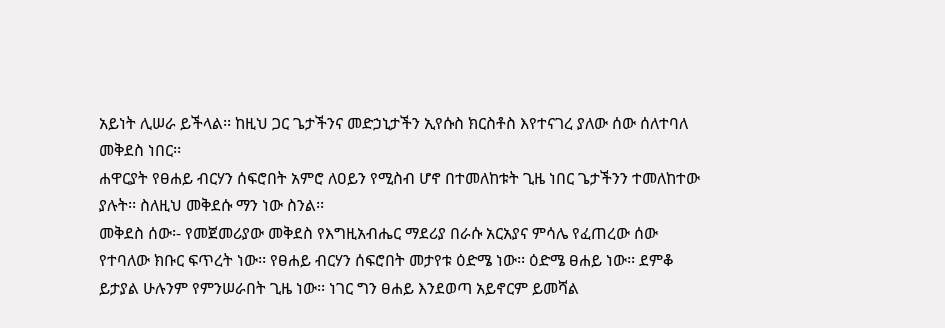አይነት ሊሠራ ይችላል፡፡ ከዚህ ጋር ጌታችንና መድኃኒታችን ኢየሱስ ክርስቶስ እየተናገረ ያለው ሰው ሰለተባለ መቅደስ ነበር፡፡
ሐዋርያት የፀሐይ ብርሃን ሰፍሮበት አምሮ ለዐይን የሚስብ ሆኖ በተመለከቱት ጊዜ ነበር ጌታችንን ተመለከተው ያሉት፡፡ ስለዚህ መቅደሱ ማን ነው ስንል፡፡
መቅደስ ሰው፡- የመጀመሪያው መቅደስ የእግዚአብሔር ማደሪያ በራሱ አርአያና ምሳሌ የፈጠረው ሰው የተባለው ክቡር ፍጥረት ነው፡፡ የፀሐይ ብርሃን ሰፍሮበት መታየቱ ዕድሜ ነው፡፡ ዕድሜ ፀሐይ ነው፡፡ ደምቆ ይታያል ሁሉንም የምንሠራበት ጊዜ ነው፡፡ ነገር ግን ፀሐይ እንደወጣ አይኖርም ይመሻል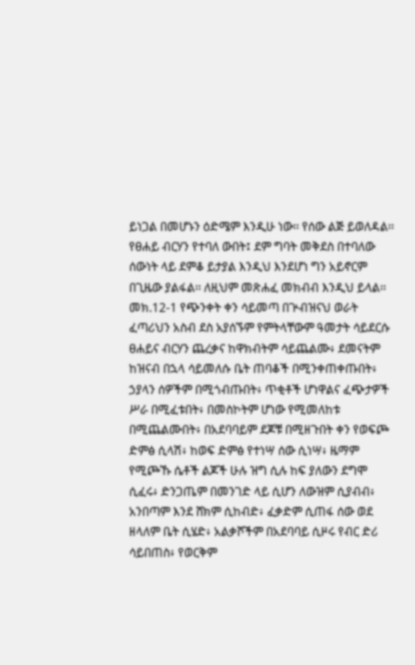ይነጋል በመሆኑን ዕድሜም እንዲሁ ነው፡፡ የሰው ልጅ ይወለዳል፡፡ የፀሐይ ብርሃን የተባለ ውበት፤ ደም ግባት መቅደስ በተባለው ሰውነት ላይ ደምቆ ይታያል እንዲህ እንደሆነ ግን አይኖርም በጊዜው ያልፋል፡፡ ለዚህም መጽሐፈ መክብብ እንዲህ ይላል፡፡
መክ.12-1 የጭንቀት ቀን ሳይመጣ በጕብዝናህ ወራት ፈጣሪህን አስብ ደስ አያሰኙም የምትላቸውም ዓመታት ሳይደርሱ ፀሐይና ብርሃን ጨረቃና ከዋክብትም ሳይጨልሙ፥ ደመናትም ከዝናብ በኋላ ሳይመለሱ ቤት ጠባቆች በሚንቀጠቀጡበት፥ ኃያላን ሰዎችም በሚጎብጡበት፥ ጥቂቶች ሆነዋልና ፈጭታዎች ሥራ በሚፈቱበት፥ በመስኮትም ሆነው የሚመለከቱ በሚጨልሙበት፥ በአደባባይም ደጆቹ በሚዘጉበት ቀን የወፍጮ ድምፅ ሲላሽ፥ ከወፍ ድምፅ የተነሣ ሰው ሲነሣ፥ ዜማም የሚጮኹ ሴቶች ልጆች ሁሉ ዝግ ሲሉ ከፍ ያለውን ደግሞ ሲፈሩ፥ ድንጋጤም በመንገድ ላይ ሲሆን ለውዝም ሲያብብ፥ አንበጣም እንደ ሸክም ሲከብድ፥ ፈቃድም ሲጠፋ ሰው ወደ ዘላለም ቤት ሲሄድ፥ አልቃሾችም በአደባባይ ሲዞሩ የብር ድሪ ሳይበጠስ፥ የወርቅም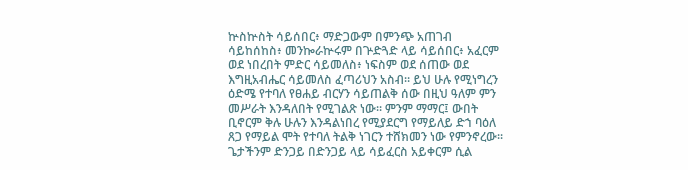ኵስኵስት ሳይሰበር፥ ማድጋውም በምንጭ አጠገብ ሳይከሰከስ፥ መንኰራኵሩም በጕድጓድ ላይ ሳይሰበር፥ አፈርም ወደ ነበረበት ምድር ሳይመለስ፥ ነፍስም ወደ ሰጠው ወደ እግዚአብሔር ሳይመለስ ፈጣሪህን አስብ። ይህ ሁሉ የሚነግረን ዕድሜ የተባለ የፀሐይ ብርሃን ሳይጠልቅ ሰው በዚህ ዓለም ምን መሥራት እንዳለበት የሚገልጽ ነው፡፡ ምንም ማማር፤ ውበት ቢኖርም ቅሉ ሁሉን እንዳልነበረ የሚያደርግ የማይለይ ድኀ ባዕለ ጸጋ የማይል ሞት የተባለ ትልቅ ነገርን ተሸክመን ነው የምንኖረው፡፡ ጌታችንም ድንጋይ በድንጋይ ላይ ሳይፈርስ አይቀርም ሲል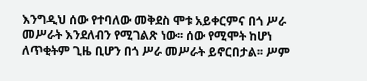እንግዲህ ሰው የተባለው መቅደስ ሞቱ አይቀርምና በጎ ሥራ መሥራት እንደለብን የሚገልጽ ነው፡፡ ሰው የሚሞት ከሆነ ለጥቂትም ጊዜ ቢሆን በጎ ሥራ መሥራት ይኖርበታል፡፡ ሥም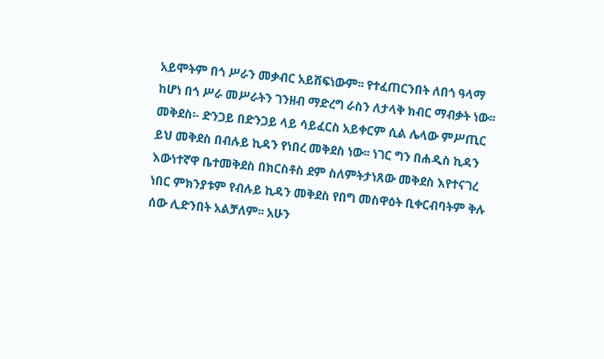አይሞትም በጎ ሥራን መቃብር አይሸፍነውም፡፡ የተፈጠርንበት ለበጎ ዓላማ ከሆነ በጎ ሥራ መሥራትን ገንዘብ ማድረግ ራስን ለታላቅ ክብር ማብቃት ነው፡፡
መቅደስ፡- ድንጋይ በድንጋይ ላይ ሳይፈርስ አይቀርም ሲል ሌላው ምሥጢር ይህ መቅደስ በብሉይ ኪዳን የነበረ መቅደስ ነው፡፡ ነገር ግን በሐዲስ ኪዳን እውነተኛዋ ቤተመቅደስ በክርስቶስ ደም ስለምትታነጸው መቅደስ እየተናገረ ነበር ምክንያቱም የብሉይ ኪዳን መቅደስ የበግ መስዋዕት ቢቀርብባትም ቅሉ ሰው ሊድንበት አልቻለም፡፡ አሁን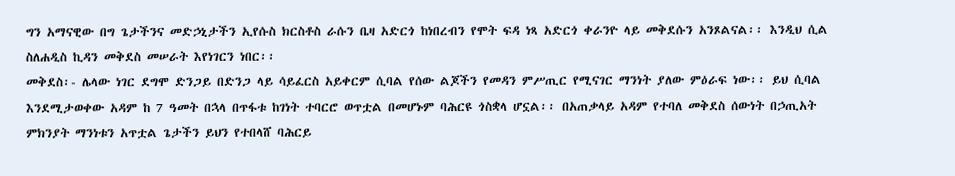ግን አማናዊው በግ ጌታችንና መድኃኒታችን ኢየሱስ ክርስቶስ ራሱን ቤዛ አድርጎ ከነበረብን የሞት ፍዳ ነጻ አድርጎ ቀራንዮ ላይ መቅደሱን አንጾልናል፡፡ እንዲህ ሲል ስለሐዲስ ኪዳን መቅደስ መሠራት እየነገርን ነበር፡፡
መቅደስ፡- ሌላው ነገር ደግሞ ድንጋይ በድንጋ ላይ ሳይፈርስ አይቀርም ሲባል የሰው ልጆችን የመዳን ምሥጢር የሚናገር ማንነት ያለው ምዕራፍ ነው፡፡ ይህ ሲባል እንደሚታወቀው አዳም ከ 7 ዓመት በኋላ በጥፋቱ ከገነት ተባርሮ ወጥቷል በመሆኑም ባሕርዩ ጎስቋላ ሆኗል፡፡ በአጠቃላይ አዳም የተባለ መቅደስ ሰውነት በኃጢአት ምክንያት ማንነቱን አጥቷል ጌታችን ይህን የተበላሸ ባሕርይ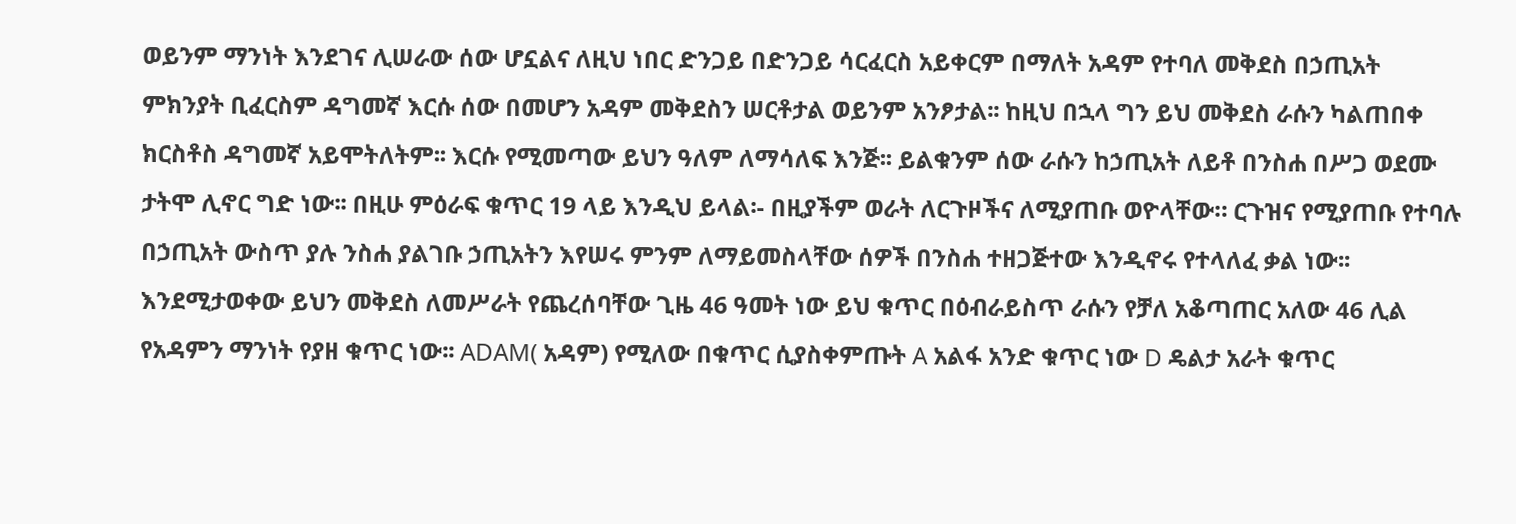ወይንም ማንነት እንደገና ሊሠራው ሰው ሆኗልና ለዚህ ነበር ድንጋይ በድንጋይ ሳርፈርስ አይቀርም በማለት አዳም የተባለ መቅደስ በኃጢአት ምክንያት ቢፈርስም ዳግመኛ እርሱ ሰው በመሆን አዳም መቅደስን ሠርቶታል ወይንም አንፆታል፡፡ ከዚህ በኋላ ግን ይህ መቅደስ ራሱን ካልጠበቀ ክርስቶስ ዳግመኛ አይሞትለትም፡፡ እርሱ የሚመጣው ይህን ዓለም ለማሳለፍ እንጅ፡፡ ይልቁንም ሰው ራሱን ከኃጢአት ለይቶ በንስሐ በሥጋ ወደሙ ታትሞ ሊኖር ግድ ነው፡፡ በዚሁ ምዕራፍ ቁጥር 19 ላይ እንዲህ ይላል፡- በዚያችም ወራት ለርጉዞችና ለሚያጠቡ ወዮላቸው። ርጉዝና የሚያጠቡ የተባሉ በኃጢአት ውስጥ ያሉ ንስሐ ያልገቡ ኃጢአትን እየሠሩ ምንም ለማይመስላቸው ሰዎች በንስሐ ተዘጋጅተው እንዲኖሩ የተላለፈ ቃል ነው፡፡ እንደሚታወቀው ይህን መቅደስ ለመሥራት የጨረሰባቸው ጊዜ 46 ዓመት ነው ይህ ቁጥር በዕብራይስጥ ራሱን የቻለ አቆጣጠር አለው 46 ሊል የአዳምን ማንነት የያዘ ቁጥር ነው፡፡ ADAM( አዳም) የሚለው በቁጥር ሲያስቀምጡት A አልፋ አንድ ቁጥር ነው D ዴልታ አራት ቁጥር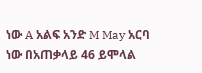ነው A አልፍ አንድ M May አርባ ነው በአጠቃላይ 46 ይሞላል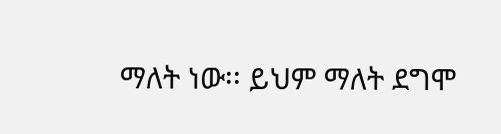ማለት ነው፡፡ ይህም ማለት ደግሞ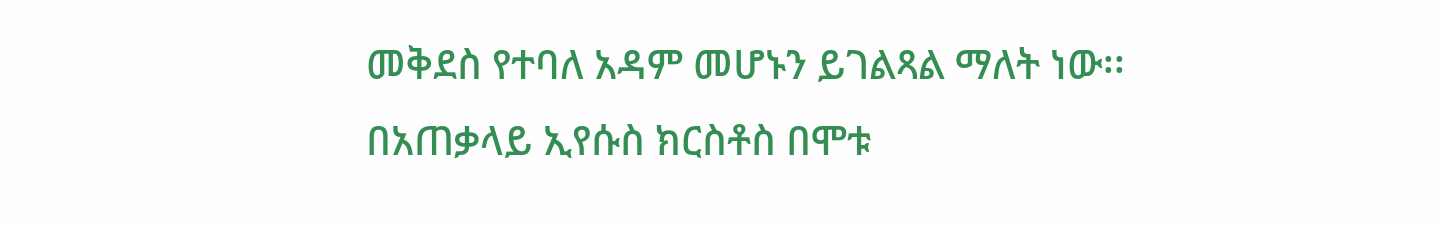መቅደስ የተባለ አዳም መሆኑን ይገልጻል ማለት ነው፡፡ በአጠቃላይ ኢየሱስ ክርስቶስ በሞቱ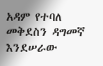አዳም የተባለ መቅደስን ዳግመኛ እንደሠራው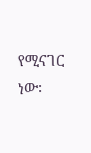የሚናገር ነው፡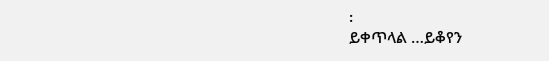፡
ይቀጥላል …ይቆየን